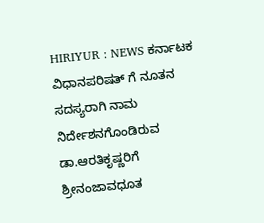HIRIYUR : NEWS ಕರ್ನಾಟಕ ವಿಧಾನಪರಿಷತ್ ಗೆ ನೂತನ ಸದಸ್ಯರಾಗಿ ನಾಮ ನಿರ್ದೇಶನಗೊಂಡಿರುವ ಡಾ.ಆರತಿಕೃಷ್ಣರಿಗೆ ಶ್ರೀನಂಜಾವಧೂತ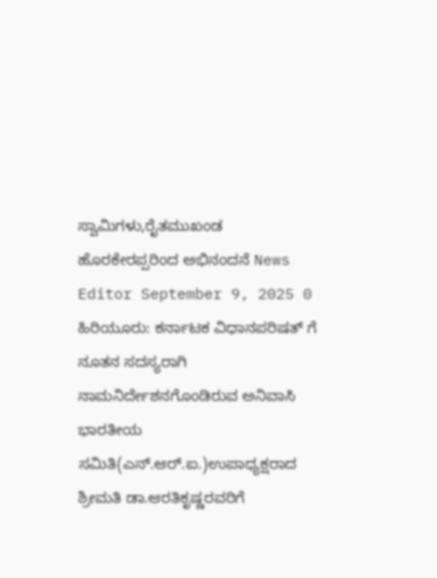ಸ್ವಾಮಿಗಳು,ರೈತಮುಖಂಡ ಹೊರಕೇರಪ್ಪರಿಂದ ಅಭಿನಂದನೆ News Editor September 9, 2025 0 ಹಿರಿಯೂರು: ಕರ್ನಾಟಕ ವಿಧಾನಪರಿಷತ್ ಗೆ ನೂತನ ಸದಸ್ಯರಾಗಿ ನಾಮನಿರ್ದೇಶನಗೊಂಡಿರುವ ಅನಿವಾಸಿ ಭಾರತೀಯ ಸಮಿತಿ(ಎನ್.ಆರ್.ಐ.)ಉಪಾಧ್ಯಕ್ಷರಾದ ಶ್ರೀಮತಿ ಡಾ.ಆರತಿಕೃಷ್ಣರವರಿಗೆ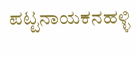ಪಟ್ಟನಾಯಕನಹಳ್ಳಿ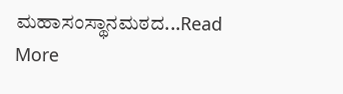ಮಹಾಸಂಸ್ಥಾನಮಠದ...Read More